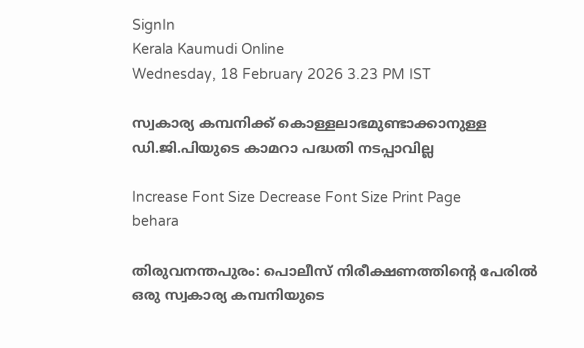SignIn
Kerala Kaumudi Online
Wednesday, 18 February 2026 3.23 PM IST

സ്വകാര്യ കമ്പനിക്ക് കൊള്ളലാഭമുണ്ടാക്കാനുള്ള ഡി.ജി.പിയുടെ കാമറാ പദ്ധതി നടപ്പാവില്ല

Increase Font Size Decrease Font Size Print Page
behara

തിരുവനന്തപുരം: പൊലീസ് നിരീക്ഷണത്തിന്റെ പേരിൽ ഒരു സ്വകാര്യ കമ്പനിയുടെ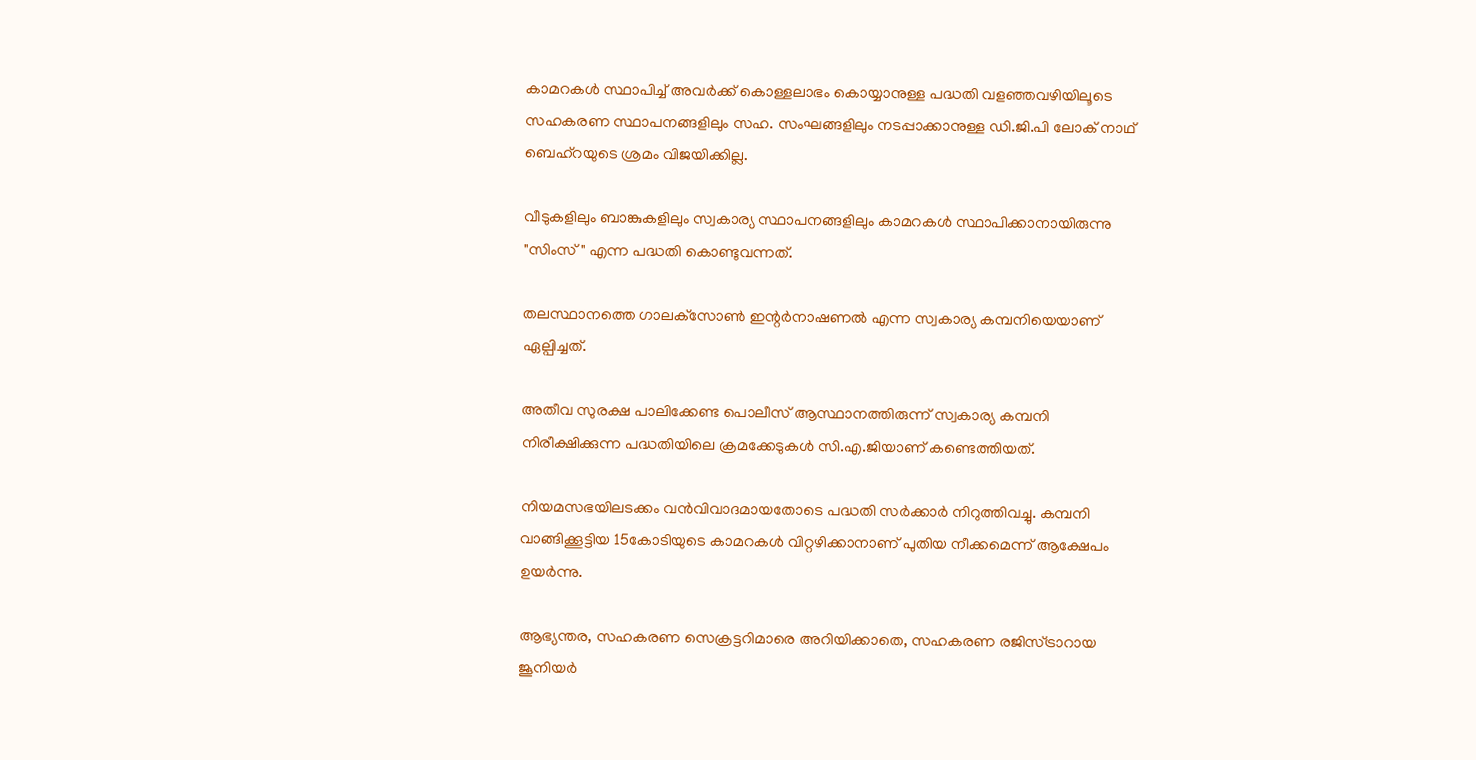കാമറകൾ സ്ഥാപിച്ച് അവർക്ക് കൊള്ളലാഭം കൊയ്യാനുള്ള പദ്ധതി വളഞ്ഞവഴിയിലൂടെ സഹകരണ സ്ഥാപനങ്ങളിലും സഹ. സംഘങ്ങളിലും നടപ്പാക്കാനുള്ള ഡി.ജി.പി ലോക് നാഥ് ബെഹ്റയുടെ ശ്രമം വിജയിക്കില്ല.

വീടുകളിലും ബാങ്കുകളിലും സ്വകാര്യ സ്ഥാപനങ്ങളിലും കാമറകൾ സ്ഥാപിക്കാനായിരുന്നു "സിംസ് " എന്ന പദ്ധതി കൊണ്ടുവന്നത്.

തലസ്ഥാനത്തെ ഗാലക്‌സോൺ ഇന്റർനാഷണൽ എന്ന സ്വകാര്യ കമ്പനിയെയാണ് ഏല്പിച്ചത്.

അതീവ സുരക്ഷ പാലിക്കേണ്ട പൊലീസ് ആസ്ഥാനത്തിരുന്ന് സ്വകാര്യ കമ്പനി നിരീക്ഷിക്കുന്ന പദ്ധതിയിലെ ക്രമക്കേടുകൾ സി.എ.ജിയാണ് കണ്ടെത്തിയത്.

നിയമസഭയിലടക്കം വൻവിവാദമായതോടെ പദ്ധതി സർക്കാർ നിറുത്തിവച്ചു. കമ്പനി വാങ്ങിക്കൂട്ടിയ 15കോടിയുടെ കാമറകൾ വിറ്റഴിക്കാനാണ് പുതിയ നീക്കമെന്ന് ആക്ഷേപം ഉയർന്നു.

ആഭ്യന്തര, സഹകരണ സെക്രട്ടറിമാരെ അറിയിക്കാതെ, സഹകരണ രജിസ്ട്രാറായ ജൂനിയർ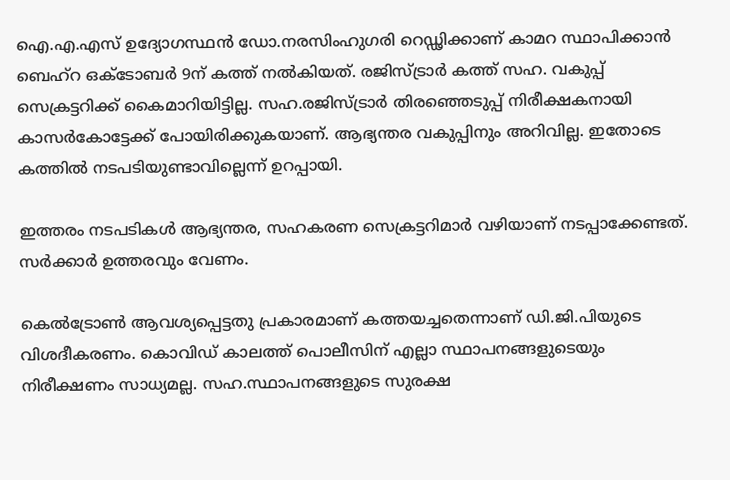ഐ.എ.എസ് ഉദ്യോഗസ്ഥൻ ഡോ.നരസിംഹുഗരി റെഡ്ഢിക്കാണ് കാമറ സ്ഥാപിക്കാൻ ബെഹ്റ ഒക്ടോബർ 9ന് കത്ത് നൽകിയത്. രജിസ്ട്രാർ കത്ത് സഹ. വകുപ്പ് സെക്രട്ടറിക്ക് കൈമാറിയിട്ടില്ല. സഹ.രജിസ്ട്രാർ തിരഞ്ഞെടുപ്പ് നിരീക്ഷകനായി കാസർകോട്ടേക്ക് പോയിരിക്കുകയാണ്. ആഭ്യന്തര വകുപ്പിനും അറിവില്ല. ഇതോടെ കത്തിൽ നടപടിയുണ്ടാവില്ലെന്ന് ഉറപ്പായി.

ഇത്തരം നടപടികൾ ആഭ്യന്തര, സഹകരണ സെക്രട്ടറിമാർ വഴിയാണ് നടപ്പാക്കേണ്ടത്. സർക്കാർ ഉത്തരവും വേണം.

കെൽട്രോൺ ആവശ്യപ്പെട്ടതു പ്രകാരമാണ് കത്തയച്ചതെന്നാണ് ഡി.ജി.പിയുടെ വിശദീകരണം. കൊവിഡ് കാലത്ത് പൊലീസിന് എല്ലാ സ്ഥാപനങ്ങളുടെയും നിരീക്ഷണം സാധ്യമല്ല. സഹ.സ്ഥാപനങ്ങളുടെ സുരക്ഷ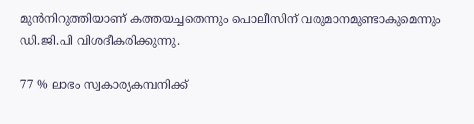മുൻനിറുത്തിയാണ് കത്തയച്ചതെന്നും പൊലീസിന് വരുമാനമുണ്ടാകുമെന്നും ഡി.ജി.പി വിശദീകരിക്കുന്നു.

77 % ലാഭം സ്വകാര്യകമ്പനിക്ക്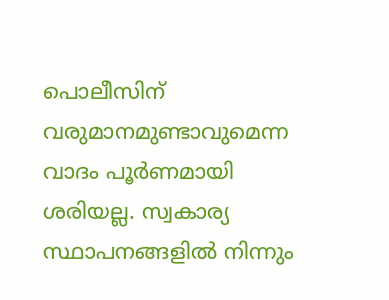പൊലീസിന് വരുമാനമുണ്ടാവുമെന്ന വാദം പൂർണമായി ശരിയല്ല. സ്വകാര്യ സ്ഥാപനങ്ങളിൽ നിന്നും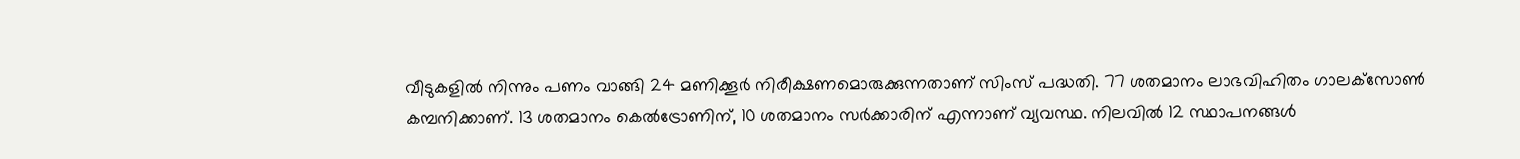വീടുകളിൽ നിന്നും പണം വാങ്ങി 24 മണിക്കൂർ നിരീക്ഷണമൊരുക്കുന്നതാണ് സിംസ് പദ്ധതി. 77 ശതമാനം ലാഭവിഹിതം ഗാലക്‌സോൺ കമ്പനിക്കാണ്. 13 ശതമാനം കെൽട്രോണിന്, 10 ശതമാനം സർക്കാരിന് എന്നാണ് വ്യവസ്ഥ. നിലവിൽ 12 സ്ഥാപനങ്ങൾ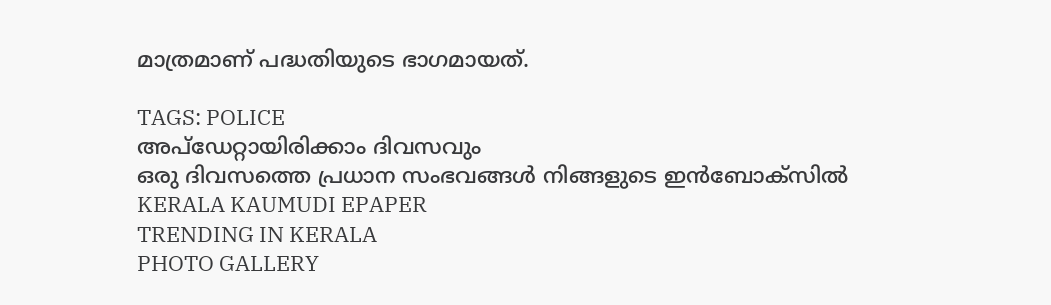മാത്രമാണ് പദ്ധതിയുടെ ഭാഗമായത്.

TAGS: POLICE
അപ്ഡേറ്റായിരിക്കാം ദിവസവും
ഒരു ദിവസത്തെ പ്രധാന സംഭവങ്ങൾ നിങ്ങളുടെ ഇൻബോക്സിൽ
KERALA KAUMUDI EPAPER
TRENDING IN KERALA
PHOTO GALLERY